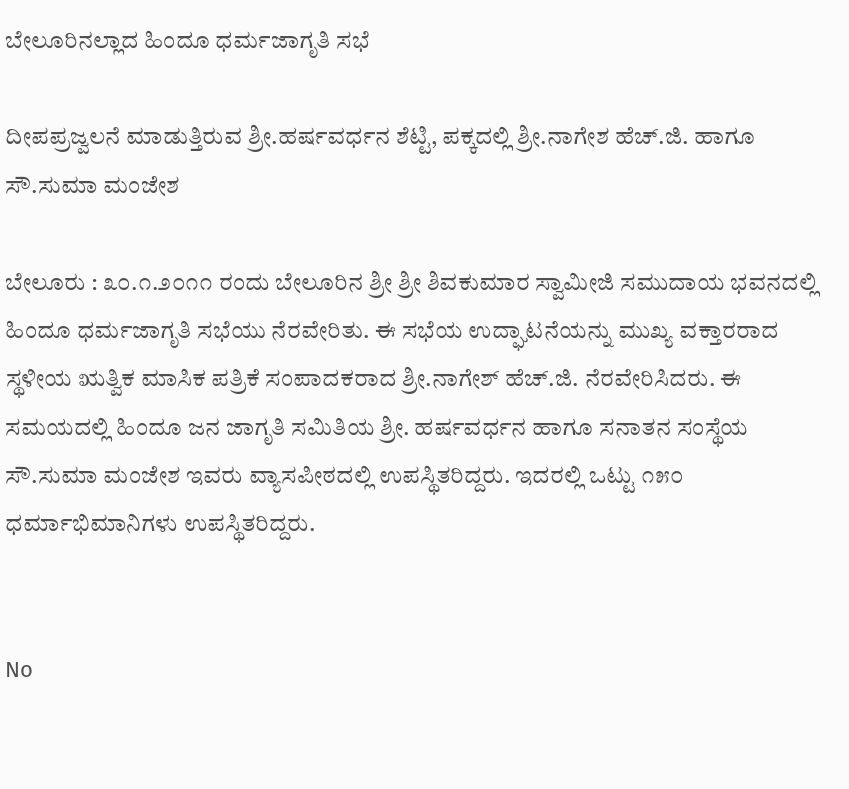ಬೇಲೂರಿನಲ್ಲಾದ ಹಿಂದೂ ಧರ್ಮಜಾಗೃತಿ ಸಭೆ

ದೀಪಪ್ರಜ್ವಲನೆ ಮಾಡುತ್ತಿರುವ ಶ್ರೀ.ಹರ್ಷವರ್ಧನ ಶೆಟ್ಟಿ, ಪಕ್ಕದಲ್ಲಿ ಶ್ರೀ.ನಾಗೇಶ ಹೆಚ್.ಜಿ. ಹಾಗೂ ಸೌ.ಸುಮಾ ಮಂಜೇಶ

ಬೇಲೂರು : ೩೦.೧.೨೦೧೧ ರಂದು ಬೇಲೂರಿನ ಶ್ರೀ ಶ್ರೀ ಶಿವಕುಮಾರ ಸ್ವಾಮೀಜಿ ಸಮುದಾಯ ಭವನದಲ್ಲಿ ಹಿಂದೂ ಧರ್ಮಜಾಗೃತಿ ಸಭೆಯು ನೆರವೇರಿತು. ಈ ಸಭೆಯ ಉದ್ಘಾಟನೆಯನ್ನು ಮುಖ್ಯ ವಕ್ತಾರರಾದ ಸ್ಥಳೀಯ ಋತ್ವಿಕ ಮಾಸಿಕ ಪತ್ರಿಕೆ ಸಂಪಾದಕರಾದ ಶ್ರೀ.ನಾಗೇಶ್ ಹೆಚ್.ಜಿ. ನೆರವೇರಿಸಿದರು. ಈ ಸಮಯದಲ್ಲಿ ಹಿಂದೂ ಜನ ಜಾಗೃತಿ ಸಮಿತಿಯ ಶ್ರೀ. ಹರ್ಷವರ್ಧನ ಹಾಗೂ ಸನಾತನ ಸಂಸ್ಥೆಯ ಸೌ.ಸುಮಾ ಮಂಜೇಶ ಇವರು ವ್ಯಾಸಪೀಠದಲ್ಲಿ ಉಪಸ್ಥಿತರಿದ್ದರು. ಇದರಲ್ಲಿ ಒಟ್ಟು ೧೫೦ ಧರ್ಮಾಭಿಮಾನಿಗಳು ಉಪಸ್ಥಿತರಿದ್ದರು.


No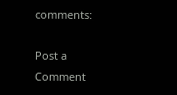comments:

Post a Comment